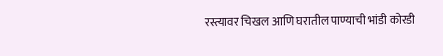रस्त्यावर चिखल आणि घरातील पाण्याची भांडी कोरडी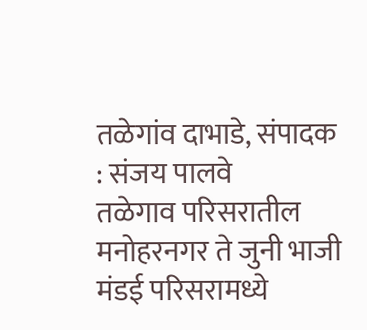तळेगांव दाभाडे, संपादक : संजय पालवे
तळेगाव परिसरातील मनोहरनगर ते जुनी भाजी मंडई परिसरामध्ये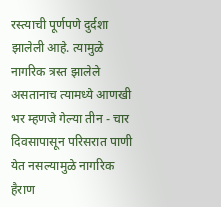रस्त्याची पूर्णपणे दुर्दशा झालेली आहे. त्यामुळे नागरिक त्रस्त झालेले असतानाच त्यामध्ये आणखी भर म्हणजे गेल्या तीन - चार दिवसापासून परिसरात पाणी येत नसल्यामुळे नागरिक हैराण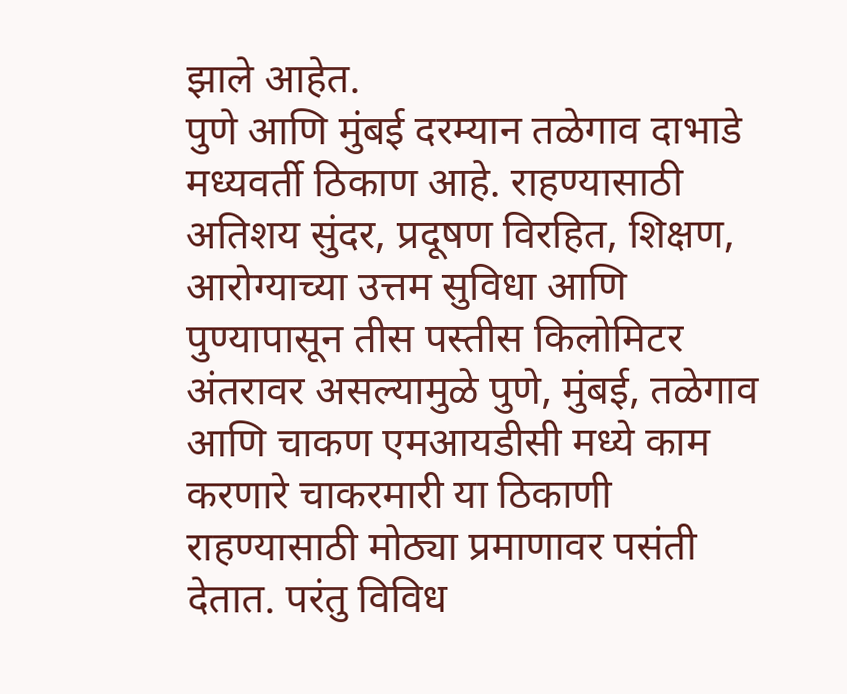झाले आहेत.
पुणे आणि मुंबई दरम्यान तळेगाव दाभाडे मध्यवर्ती ठिकाण आहे. राहण्यासाठी अतिशय सुंदर, प्रदूषण विरहित, शिक्षण, आरोग्याच्या उत्तम सुविधा आणि पुण्यापासून तीस पस्तीस किलोमिटर अंतरावर असल्यामुळे पुणे, मुंबई, तळेगाव आणि चाकण एमआयडीसी मध्ये काम करणारे चाकरमारी या ठिकाणी राहण्यासाठी मोठ्या प्रमाणावर पसंती देतात. परंतु विविध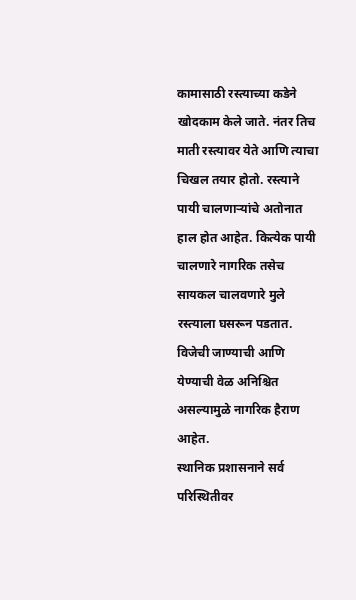कामासाठी रस्त्याच्या कडेने खोदकाम केले जाते. नंतर तिच माती रस्त्यावर येते आणि त्याचा चिखल तयार होतो. रस्त्याने पायी चालणाऱ्यांचे अतोनात हाल होत आहेत. कित्येक पायी चालणारे नागरिक तसेच सायकल चालवणारे मुले रस्त्याला घसरून पडतात. विजेची जाण्याची आणि येण्याची वेळ अनिश्चित असल्यामुळे नागरिक हैराण आहेत.
स्थानिक प्रशासनाने सर्व परिस्थितीवर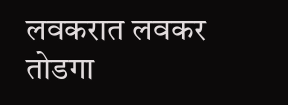लवकरात लवकर तोडगा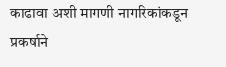काढावा अशी मागणी नागरिकांकडून प्रकर्षाने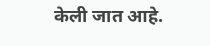केली जात आहे.